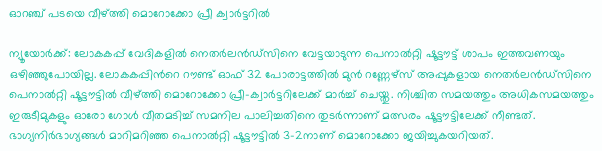ഓറഞ്ച് പടയെ വീഴ്ത്തി മൊറോക്കോ പ്രീ ക്വാര്‍ട്ടറില്‍

ന്യൂയോര്‍ക്ക്: ലോകകപ്പ് വേദികളിൽ നെതർലൻഡ്സിനെ വേട്ടയാടുന്ന പെനാൽറ്റി ഷൂട്ടൗട്ട് ശാപം ഇത്തവണയും ഒഴിഞ്ഞുപോയില്ല. ലോകകപ്പിന്‍റെ റൗണ്ട് ഓഫ് 32 പോരാട്ടത്തിൽ മുൻ റണ്ണേഴ്സ് അപ്പുകളായ നെതർലൻഡ്സിനെ പെനാൽറ്റി ഷൂട്ടൗട്ടിൽ വീഴ്ത്തി മൊറോക്കോ പ്രീ-ക്വാർട്ടറിലേക്ക് മാർച്ച് ചെയ്തു. നിശ്ചിത സമയത്തും അധികസമയത്തും ഇരുടീമുകളും ഓരോ ഗോള്‍ വീതമടിച്ച് സമനില പാലിച്ചതിനെ തുടർന്നാണ് മത്സരം ഷൂട്ടൗട്ടിലേക്ക് നീണ്ടത്. ഭാഗ്യനിര്‍ഭാഗ്യങ്ങള്‍ മാറിമറിഞ്ഞ പെനാൽറ്റി ഷൂട്ടൗട്ടിൽ 3-2നാണ് മൊറോക്കോ ജയിച്ചുകയറിയത്.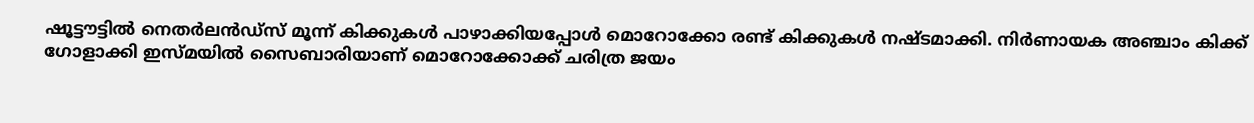ഷൂട്ടൗട്ടില്‍ നെതര്‍ലന്‍ഡ്സ് മൂന്ന് കിക്കുകള്‍ പാഴാക്കിയപ്പോള്‍ മൊറോക്കോ രണ്ട് കിക്കുകള്‍ നഷ്ടമാക്കി. നിര്‍ണായക അഞ്ചാം കിക്ക് ഗോളാക്കി ഇസ്മയില്‍ സൈബാരിയാണ് മൊറോക്കോക്ക് ചരിത്ര ജയം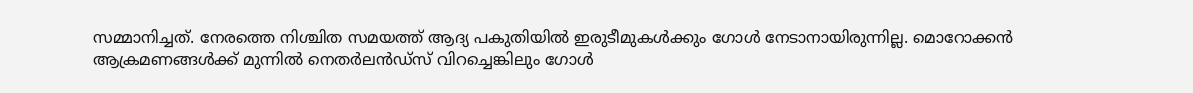സമ്മാനിച്ചത്. നേരത്തെ നിശ്ചിത സമയത്ത് ആദ്യ പകുതിയില്‍ ഇരുടീമുകള്‍ക്കും ഗോള്‍ നേടാനായിരുന്നില്ല. മൊറോക്കൻ ആക്രമണങ്ങള്‍ക്ക് മുന്നില്‍ നെതര്‍ലന്‍ഡ്സ് വിറച്ചെങ്കിലും ഗോള്‍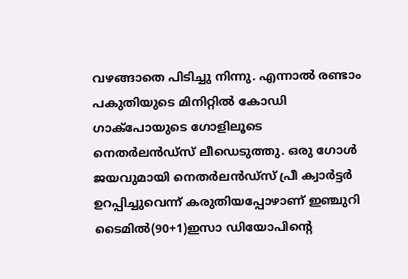വഴങ്ങാതെ പിടിച്ചു നിന്നു. എന്നാല്‍ രണ്ടാം പകുതിയുടെ മിനിറ്റില്‍ കോഡി ഗാക്പോയുടെ ഗോളിലൂടെ നെതര്‍ലന്‍ഡ്സ് ലീഡെടുത്തു. ഒരു ഗോള്‍ ജയവുമായി നെതര്‍ലന്‍ഡ്സ് പ്രീ ക്വാര്‍ട്ടര്‍ ഉറപ്പിച്ചുവെന്ന് കരുതിയപ്പോഴാണ് ഇഞ്ചുറി ടൈമില്‍(90+1)ഇസാ ഡിയോപിന്‍റെ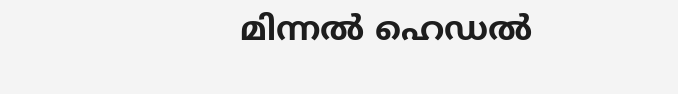മിന്നല്‍ ഹെഡല്‍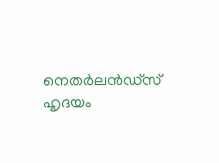നെതര്‍ലന്‍ഡ്സ് ഹൃദയം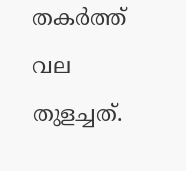തകര്‍ത്ത് വല തുളച്ചത്.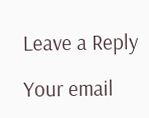Leave a Reply

Your email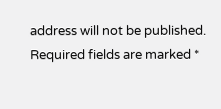address will not be published. Required fields are marked *